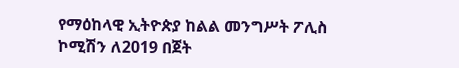የማዕከላዊ ኢትዮጵያ ከልል መንግሥት ፖሊስ ኮሚሽን ለ2019 በጀት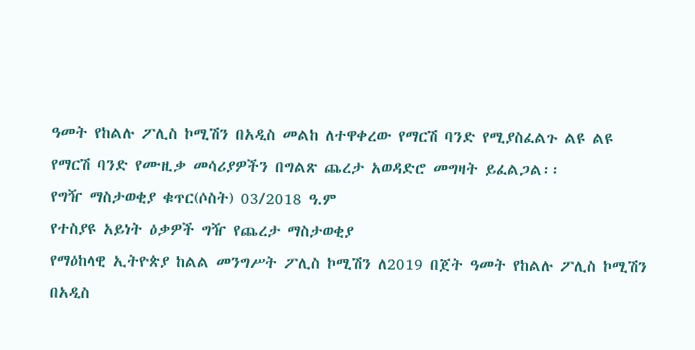ዓመት የከልሉ ፖሊስ ኮሚሽን በአዲስ መልከ ለተዋቀረው የማርሽ ባንድ የሚያስፈልጉ ልዩ ልዩ የማርሽ ባንድ የሙዚቃ መሳሪያዎችን በግልጽ ጨረታ አወዳድሮ መግዛት ይፈልጋል፡፡
የግዥ ማስታወቂያ ቁጥር(ሶስት) 03/2018 ዓ.ም
የተስያዩ አይነት ዕቃዎች ግዥ የጨረታ ማስታወቂያ
የማዕከላዊ ኢትዮጵያ ከልል መንግሥት ፖሊስ ኮሚሽን ለ2019 በጀት ዓመት የከልሉ ፖሊስ ኮሚሽን በአዲስ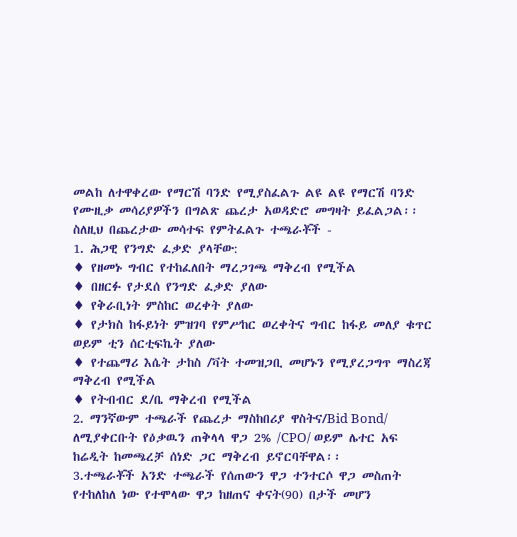መልከ ለተዋቀረው የማርሽ ባንድ የሚያስፈልጉ ልዩ ልዩ የማርሽ ባንድ የሙዚቃ መሳሪያዎችን በግልጽ ጨረታ አወዳድሮ መግዛት ይፈልጋል፡፡
ስለዚህ በጨረታው መሳተፍ የምትፈልጉ ተጫራቾች -
1. ሕጋዊ የንግድ ፈቃድ ያላቸው:
♦ የዘመኑ ግብር የተከፈለበት ማረጋገጫ ማቅረብ የሚችል
♦ በዘርፉ የታደሰ የንግድ ፈቃድ ያለው
♦ የቅራቢነት ምስከር ወረቀት ያለው
♦ የታክስ ከፋይነት ምዝገባ የምሥከር ወረቀትና ግብር ከፋይ መለያ ቁጥር ወይም ቲን ሰርቲፍኬት ያለው
♦ የተጨማሪ እሴት ታከስ /ቫት ተመዝጋቢ መሆኑን የሚያረጋግጥ ማስረጃ ማቅረብ የሚችል
♦ የትብብር ደ/ቤ ማቅረብ የሚችል
2. ማንኛውም ተጫራች የጨረታ ማስከበሪያ ዋስትና/Bid Bond/ ለሚያቀርቡት የዕቃዉን ጠቅላላ ዋጋ 2% /CPO/ ወይም ሌተር አፍ ከሬዲት ከመጫረቻ ሰነድ ጋር ማቅረብ ይኖርባቸዋል፡፡
3.ተጫራቾች አንድ ተጫራች የሰጠውን ዋጋ ተንተርሶ ዋጋ መስጠት የተከለከለ ነው የተሞላው ዋጋ ከዘጠና ቀናት(90) በታች መሆን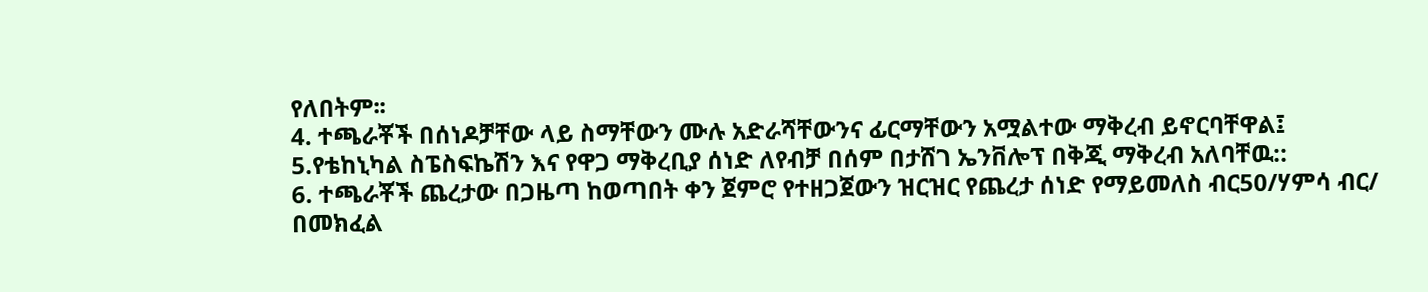የለበትም፡፡
4. ተጫራቾች በሰነዶቻቸው ላይ ስማቸውን ሙሉ አድራሻቸውንና ፊርማቸውን አሟልተው ማቅረብ ይኖርባቸዋል፤
5.የቴከኒካል ስፔስፍኬሽን እና የዋጋ ማቅረቢያ ሰነድ ለየብቻ በሰም በታሸገ ኤንቨሎፕ በቅጂ ማቅረብ አለባቸዉ::
6. ተጫራቾች ጨረታው በጋዜጣ ከወጣበት ቀን ጀምሮ የተዘጋጀውን ዝርዝር የጨረታ ሰነድ የማይመለስ ብር50/ሃምሳ ብር/ በመክፈል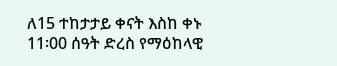ለ15 ተከታታይ ቀናት እስከ ቀኑ 11፡00 ሰዓት ድረስ የማዕከላዊ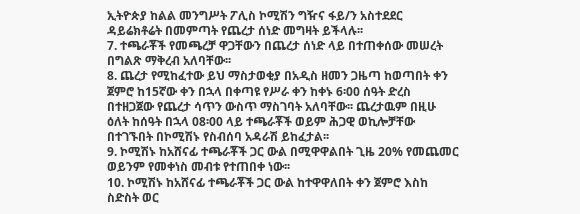ኢትዮጵያ ከልል መንግሥት ፖሊስ ኮሚሽን ግዥና ፋይ/ን አስተደደር ዳይሬክቶሬት በመምጣት የጨረታ ሰነድ መግዛት ይችላሉ፡፡
7. ተጫራቾች የመጫረቻ ዋጋቸውን በጨረታ ሰነድ ላይ በተጠቀሰው መሠረት በግልጽ ማቅረብ አለባቸው፡፡
8. ጨረታ የሚከፈተው ይህ ማስታወቂያ በአዲስ ዘመን ጋዜጣ ከወጣበት ቀን ጀምሮ ከ15ኛው ቀን በኋላ በቀጣዩ የሥራ ቀን ከቀኑ 6፡00 ሰዓት ድረስ በተዘጋጀው የጨረታ ሳጥን ውስጥ ማስገባት አለባቸው፡፡ ጨረታዉም በዚሁ ዕለት ከሰዓት በኋላ 08፡00 ላይ ተጫራቾች ወይም ሕጋዊ ወኪሎቻቸው በተገኙበት በኮሚሽኑ የስብሰባ አዳራሽ ይከፈታል፡፡
9. ኮሚሽኑ ከአሸናፊ ተጫራቾች ጋር ውል በሚዋዋልበት ጊዜ 20% የመጨመር ወይንም የመቀነስ መብቱ የተጠበቀ ነው፡፡
10. ኮሚሽኑ ከአሸናፊ ተጫራቾች ጋር ውል ከተዋዋለበት ቀን ጀምሮ እስከ ስድስት ወር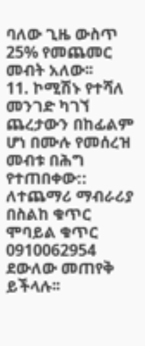ባለው ጊዜ ውስጥ 25% የመጨመር መብት አለው፡፡
11. ኮሚሽኑ የተሻለ መንገድ ካገኘ ጨረታውን በከፊልም ሆነ በሙሉ የመሰረዝ መብቱ በሕግ የተጠበቀው::
ለተጨማሪ ማብራሪያ በስልከ ቁጥር ሞባይል ቁጥር 0910062954 ደውለው መጠየቅ ይችላሉ፡፡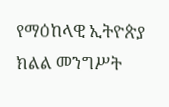የማዕከላዊ ኢትዮጵያ ክልል መንግሥት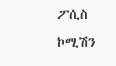ፖሲስ ኮሚሽን